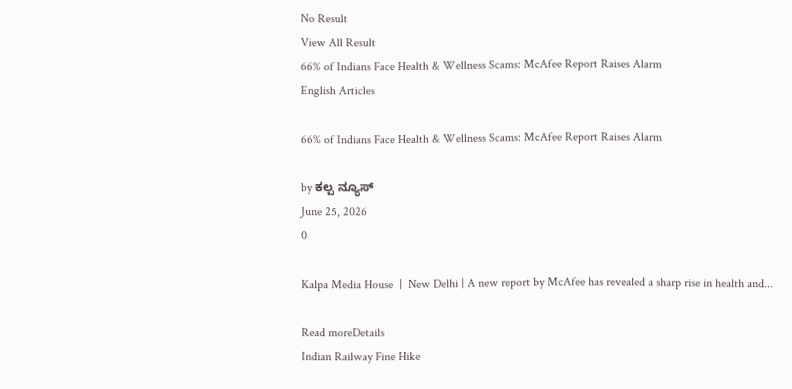No Result
View All Result
66% of Indians Face Health & Wellness Scams: McAfee Report Raises Alarm
English Articles

66% of Indians Face Health & Wellness Scams: McAfee Report Raises Alarm

by ಕಲ್ಪ ನ್ಯೂಸ್
June 25, 2026
0

Kalpa Media House  |  New Delhi | A new report by McAfee has revealed a sharp rise in health and...

Read moreDetails
Indian Railway Fine Hike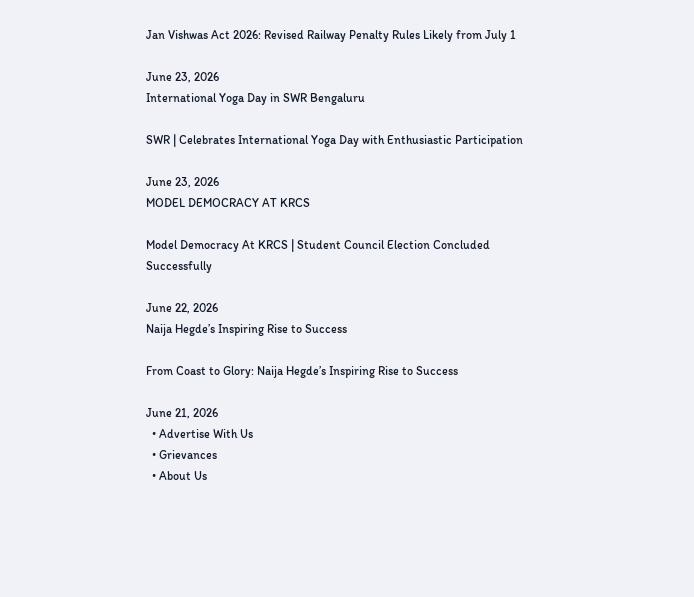Jan Vishwas Act 2026: Revised Railway Penalty Rules Likely from July 1

June 23, 2026
International Yoga Day in SWR Bengaluru

SWR | Celebrates International Yoga Day with Enthusiastic Participation

June 23, 2026
MODEL DEMOCRACY AT KRCS

Model Democracy At KRCS | Student Council Election Concluded Successfully

June 22, 2026
Naija Hegde’s Inspiring Rise to Success

From Coast to Glory: Naija Hegde’s Inspiring Rise to Success

June 21, 2026
  • Advertise With Us
  • Grievances
  • About Us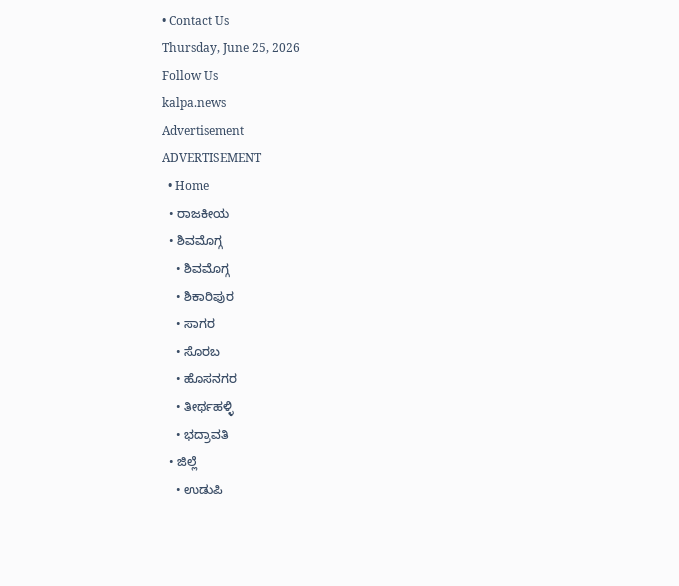• Contact Us
Thursday, June 25, 2026
Follow Us
kalpa.news
Advertisement
ADVERTISEMENT
  • Home
  • ರಾಜಕೀಯ
  • ಶಿವಮೊಗ್ಗ
    • ಶಿವಮೊಗ್ಗ
    • ಶಿಕಾರಿಪುರ
    • ಸಾಗರ
    • ಸೊರಬ
    • ಹೊಸನಗರ
    • ತೀರ್ಥಹಳ್ಳಿ
    • ಭದ್ರಾವತಿ
  • ಜಿಲ್ಲೆ
    • ಉಡುಪಿ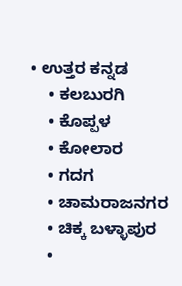• ಉತ್ತರ ಕನ್ನಡ
    • ಕಲಬುರಗಿ
    • ಕೊಪ್ಪಳ
    • ಕೋಲಾರ
    • ಗದಗ
    • ಚಾಮರಾಜನಗರ
    • ಚಿಕ್ಕ ಬಳ್ಳಾಪುರ
    •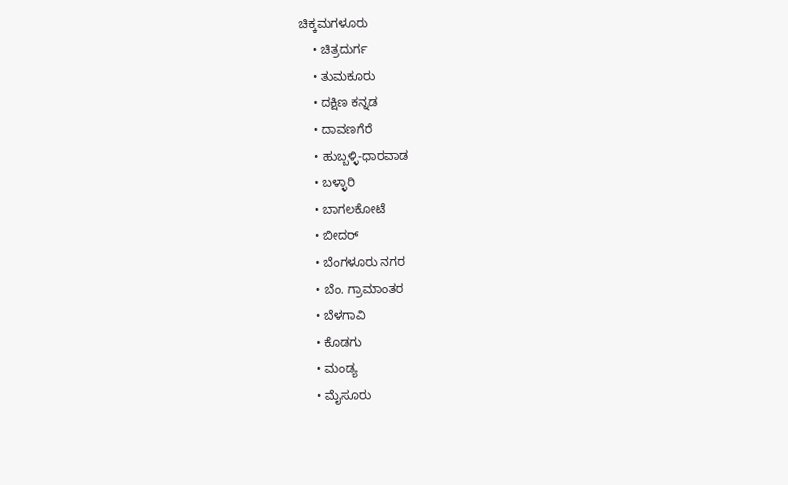ಚಿಕ್ಕಮಗಳೂರು
    • ಚಿತ್ರದುರ್ಗ
    • ತುಮಕೂರು
    • ದಕ್ಷಿಣ ಕನ್ನಡ
    • ದಾವಣಗೆರೆ
    • ಹುಬ್ಬಳ್ಳಿ-ಧಾರವಾಡ
    • ಬಳ್ಳಾರಿ
    • ಬಾಗಲಕೋಟೆ
    • ಬೀದರ್
    • ಬೆಂಗಳೂರು ನಗರ
    • ಬೆಂ. ಗ್ರಾಮಾಂತರ
    • ಬೆಳಗಾವಿ
    • ಕೊಡಗು
    • ಮಂಡ್ಯ
    • ಮೈಸೂರು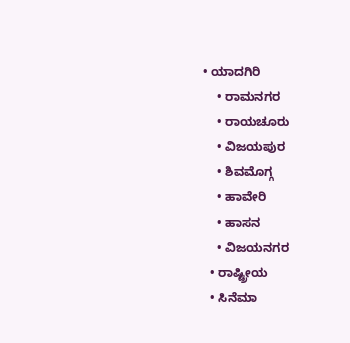• ಯಾದಗಿರಿ
    • ರಾಮನಗರ
    • ರಾಯಚೂರು
    • ವಿಜಯಪುರ
    • ಶಿವಮೊಗ್ಗ
    • ಹಾವೇರಿ
    • ಹಾಸನ
    • ವಿಜಯನಗರ
  • ರಾಷ್ಟ್ರೀಯ
  • ಸಿನೆಮಾ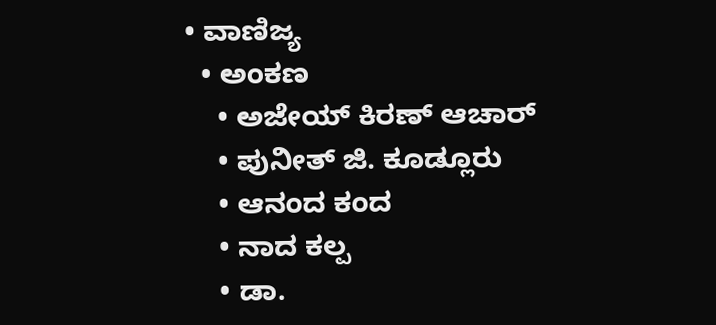• ವಾಣಿಜ್ಯ
  • ಅಂಕಣ
    • ಅಜೇಯ್ ಕಿರಣ್ ಆಚಾರ್
    • ಪುನೀತ್ ಜಿ. ಕೂಡ್ಲೂರು
    • ಆನಂದ ಕಂದ
    • ನಾದ ಕಲ್ಪ
    • ಡಾ.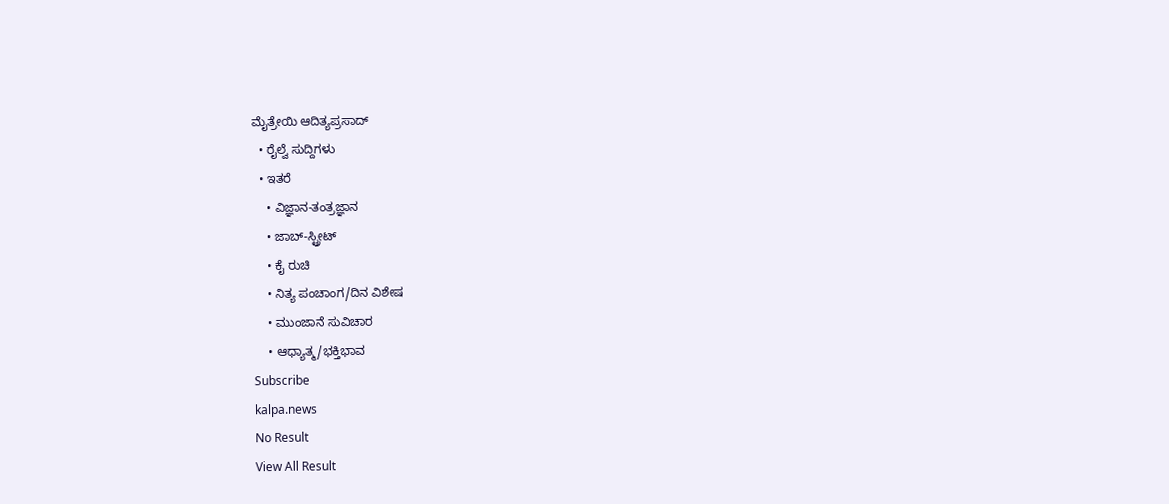ಮೈತ್ರೇಯಿ ಆದಿತ್ಯಪ್ರಸಾದ್
  • ರೈಲ್ವೆ ಸುದ್ದಿಗಳು
  • ಇತರೆ
    • ವಿಜ್ಞಾನ-ತಂತ್ರಜ್ಞಾನ
    • ಜಾಬ್-ಸ್ಟ್ರೀಟ್
    • ಕೈ ರುಚಿ
    • ನಿತ್ಯ ಪಂಚಾಂಗ/ದಿನ ವಿಶೇಷ
    • ಮುಂಜಾನೆ ಸುವಿಚಾರ
    • ಆಧ್ಯಾತ್ಮ/ಭಕ್ತಿಭಾವ
Subscribe
kalpa.news
No Result
View All Result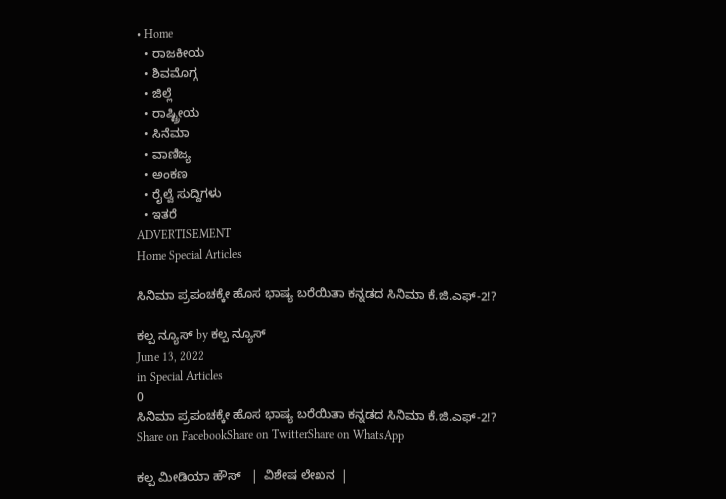• Home
  • ರಾಜಕೀಯ
  • ಶಿವಮೊಗ್ಗ
  • ಜಿಲ್ಲೆ
  • ರಾಷ್ಟ್ರೀಯ
  • ಸಿನೆಮಾ
  • ವಾಣಿಜ್ಯ
  • ಅಂಕಣ
  • ರೈಲ್ವೆ ಸುದ್ದಿಗಳು
  • ಇತರೆ
ADVERTISEMENT
Home Special Articles

ಸಿನಿಮಾ ಪ್ರಪಂಚಕ್ಕೇ ಹೊಸ ಭಾಷ್ಯ ಬರೆಯಿತಾ ಕನ್ನಡದ ಸಿನಿಮಾ ಕೆ.ಜಿ.ಎಫ್-2!?

ಕಲ್ಪ ನ್ಯೂಸ್ by ಕಲ್ಪ ನ್ಯೂಸ್
June 13, 2022
in Special Articles
0
ಸಿನಿಮಾ ಪ್ರಪಂಚಕ್ಕೇ ಹೊಸ ಭಾಷ್ಯ ಬರೆಯಿತಾ ಕನ್ನಡದ ಸಿನಿಮಾ ಕೆ.ಜಿ.ಎಫ್-2!?
Share on FacebookShare on TwitterShare on WhatsApp

ಕಲ್ಪ ಮೀಡಿಯಾ ಹೌಸ್   |  ವಿಶೇಷ ಲೇಖನ  |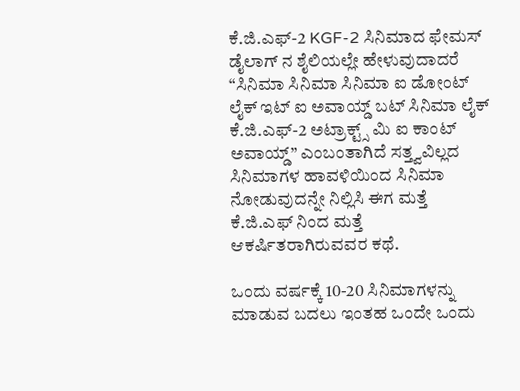ಕೆ.ಜಿ.ಎಫ್-2 KGF-2 ಸಿನಿಮಾದ ಫೇಮಸ್ ಡೈಲಾಗ್ ನ ಶೈಲಿಯಲ್ಲೇ ಹೇಳುವುದಾದರೆ “ಸಿನಿಮಾ ಸಿನಿಮಾ ಸಿನಿಮಾ ಐ ಡೋಂಟ್ ಲೈಕ್ ಇಟ್ ಐ ಅವಾಯ್ಡ್ ಬಟ್ ಸಿನಿಮಾ ಲೈಕ್  ಕೆ.ಜಿ.ಎಫ್-2 ಅಟ್ರಾಕ್ಟ್ಸ್ ಮಿ ಐ ಕಾಂಟ್ ಅವಾಯ್ಡ್” ಎಂಬಂತಾಗಿದೆ ಸತ್ತ್ವವಿಲ್ಲದ ಸಿನಿಮಾಗಳ ಹಾವಳಿಯಿಂದ ಸಿನಿಮಾ ನೋಡುವುದನ್ನೇ ನಿಲ್ಲಿಸಿ ಈಗ ಮತ್ತೆ ಕೆ.ಜಿ.ಎಫ್ ನಿಂದ ಮತ್ತೆ ಆಕರ್ಷಿತರಾಗಿರುವವರ ಕಥೆ.

ಒಂದು ವರ್ಷಕ್ಕೆ 10-20 ಸಿನಿಮಾಗಳನ್ನು ಮಾಡುವ ಬದಲು ಇಂತಹ ಒಂದೇ ಒಂದು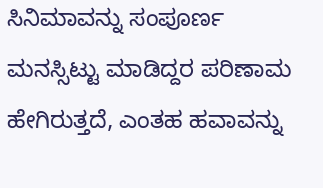ಸಿನಿಮಾವನ್ನು ಸಂಪೂರ್ಣ ಮನಸ್ಸಿಟ್ಟು ಮಾಡಿದ್ದರ ಪರಿಣಾಮ ಹೇಗಿರುತ್ತದೆ, ಎಂತಹ ಹವಾವನ್ನು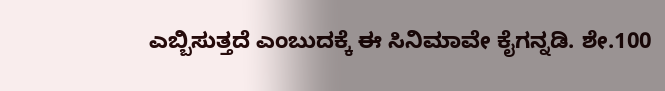ಎಬ್ಬಿಸುತ್ತದೆ ಎಂಬುದಕ್ಕೆ ಈ ಸಿನಿಮಾವೇ ಕೈಗನ್ನಡಿ. ಶೇ.100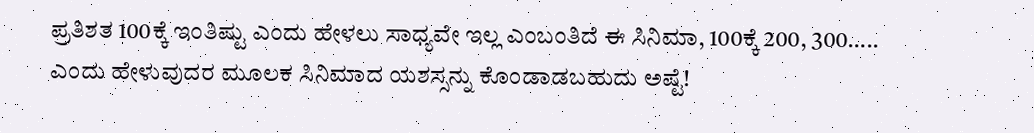ಪ್ರತಿಶತ 100ಕ್ಕೆ ಇಂತಿಷ್ಟು ಎಂದು ಹೇಳಲು ಸಾಧ್ಯವೇ ಇಲ್ಲ ಎಂಬಂತಿದೆ ಈ ಸಿನಿಮಾ, 100ಕ್ಕೆ 200, 300….. ಎಂದು ಹೇಳುವುದರ ಮೂಲಕ ಸಿನಿಮಾದ ಯಶಸ್ಸನ್ನು ಕೊಂಡಾಡಬಹುದು ಅಷ್ಟೆ!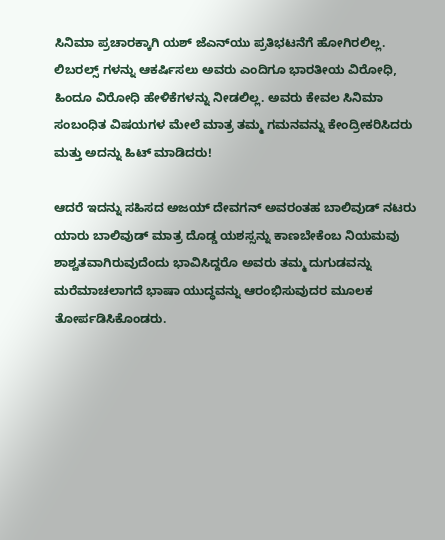ಸಿನಿಮಾ ಪ್ರಚಾರಕ್ಕಾಗಿ ಯಶ್ ಜೆಎನ್‌ಯು ಪ್ರತಿಭಟನೆಗೆ ಹೋಗಿರಲಿಲ್ಲ. ಲಿಬರಲ್ಸ್ ಗಳನ್ನು ಆಕರ್ಷಿಸಲು ಅವರು ಎಂದಿಗೂ ಭಾರತೀಯ ವಿರೋಧಿ, ಹಿಂದೂ ವಿರೋಧಿ ಹೇಳಿಕೆಗಳನ್ನು ನೀಡಲಿಲ್ಲ. ಅವರು ಕೇವಲ ಸಿನಿಮಾ ಸಂಬಂಧಿತ ವಿಷಯಗಳ ಮೇಲೆ ಮಾತ್ರ ತಮ್ಮ ಗಮನವನ್ನು ಕೇಂದ್ರೀಕರಿಸಿದರು ಮತ್ತು ಅದನ್ನು ಹಿಟ್ ಮಾಡಿದರು!

ಆದರೆ ಇದನ್ನು ಸಹಿಸದ ಅಜಯ್ ದೇವಗನ್ ಅವರಂತಹ ಬಾಲಿವುಡ್ ನಟರು ಯಾರು ಬಾಲಿವುಡ್ ಮಾತ್ರ ದೊಡ್ಡ ಯಶಸ್ಸನ್ನು ಕಾಣಬೇಕೆಂಬ ನಿಯಮವು ಶಾಶ್ವತವಾಗಿರುವುದೆಂದು ಭಾವಿಸಿದ್ದರೊ ಅವರು ತಮ್ಮ ದುಗುಡವನ್ನು ಮರೆಮಾಚಲಾಗದೆ ಭಾಷಾ ಯುದ್ಧವನ್ನು ಆರಂಭಿಸುವುದರ ಮೂಲಕ ತೋರ್ಪಡಿಸಿಕೊಂಡರು.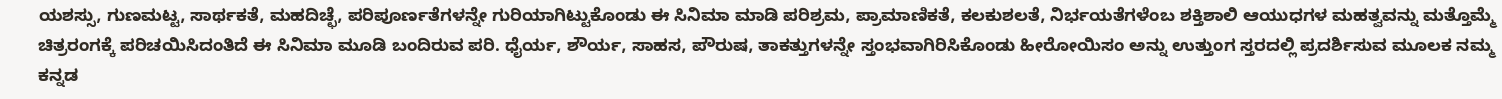ಯಶಸ್ಸು, ಗುಣಮಟ್ಟ, ಸಾರ್ಥಕತೆ, ಮಹದಿಚ್ಛೆ, ಪರಿಪೂರ್ಣತೆಗಳನ್ನೇ ಗುರಿಯಾಗಿಟ್ಟುಕೊಂಡು ಈ ಸಿನಿಮಾ ಮಾಡಿ ಪರಿಶ್ರಮ, ಪ್ರಾಮಾಣಿಕತೆ, ಕಲಕುಶಲತೆ, ನಿರ್ಭಯತೆಗಳೆಂಬ ಶಕ್ತಿಶಾಲಿ ಆಯುಧಗಳ ಮಹತ್ವವನ್ನು ಮತ್ತೊಮ್ಮೆ ಚಿತ್ರರಂಗಕ್ಕೆ ಪರಿಚಯಿಸಿದಂತಿದೆ ಈ ಸಿನಿಮಾ ಮೂಡಿ ಬಂದಿರುವ ಪರಿ. ಧೈರ್ಯ, ಶೌರ್ಯ, ಸಾಹಸ, ಪೌರುಷ, ತಾಕತ್ತುಗಳನ್ನೇ ಸ್ತಂಭವಾಗಿರಿಸಿಕೊಂಡು ಹೀರೋಯಿಸಂ ಅನ್ನು ಉತ್ತುಂಗ ಸ್ತರದಲ್ಲಿ ಪ್ರದರ್ಶಿಸುವ ಮೂಲಕ ನಮ್ಮ ಕನ್ನಡ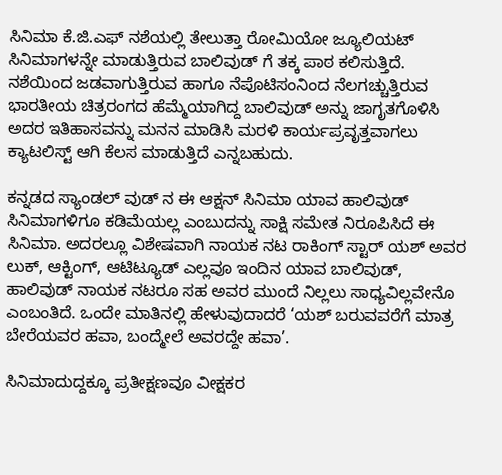ಸಿನಿಮಾ ಕೆ.ಜಿ.ಎಫ್ ನಶೆಯಲ್ಲಿ ತೇಲುತ್ತಾ ರೋಮಿಯೋ ಜ್ಯೂಲಿಯಟ್ ಸಿನಿಮಾಗಳನ್ನೇ ಮಾಡುತ್ತಿರುವ ಬಾಲಿವುಡ್ ಗೆ ತಕ್ಕ ಪಾಠ ಕಲಿಸುತ್ತಿದೆ. ನಶೆಯಿಂದ ಜಡವಾಗುತ್ತಿರುವ ಹಾಗೂ ನೆಪೊಟಿಸಂನಿಂದ ನೆಲಗಚ್ಚುತ್ತಿರುವ ಭಾರತೀಯ ಚಿತ್ರರಂಗದ ಹೆಮ್ಮೆಯಾಗಿದ್ದ ಬಾಲಿವುಡ್ ಅನ್ನು ಜಾಗೃತಗೊಳಿಸಿ ಅದರ ಇತಿಹಾಸವನ್ನು ಮನನ ಮಾಡಿಸಿ ಮರಳಿ ಕಾರ್ಯಪ್ರವೃತ್ತವಾಗಲು ಕ್ಯಾಟಲಿಸ್ಟ್ ಆಗಿ ಕೆಲಸ ಮಾಡುತ್ತಿದೆ ಎನ್ನಬಹುದು.

ಕನ್ನಡದ ಸ್ಯಾಂಡಲ್ ವುಡ್ ನ ಈ‌ ಆಕ್ಷನ್ ಸಿನಿಮಾ ಯಾವ ಹಾಲಿವುಡ್ ಸಿನಿಮಾಗಳಿಗೂ ಕಡಿಮೆಯಲ್ಲ ಎಂಬುದನ್ನು ಸಾಕ್ಷಿ ಸಮೇತ ನಿರೂಪಿಸಿದೆ ಈ ಸಿನಿಮಾ. ಅದರಲ್ಲೂ ವಿಶೇಷವಾಗಿ ನಾಯಕ ನಟ ರಾಕಿಂಗ್ ಸ್ಟಾರ್ ಯಶ್ ಅವರ ಲುಕ್, ಆಕ್ಟಿಂಗ್, ಆಟಿಟ್ಯೂಡ್ ಎಲ್ಲವೂ ಇಂದಿನ ಯಾವ ಬಾಲಿವುಡ್, ಹಾಲಿವುಡ್ ನಾಯಕ ನಟರೂ ಸಹ ‌ಅವರ ಮುಂದೆ ನಿಲ್ಲಲು ಸಾಧ್ಯವಿಲ್ಲವೇನೊ ಎಂಬಂತಿದೆ. ಒಂದೇ ಮಾತಿನಲ್ಲಿ ಹೇಳುವುದಾದರೆ ‘ಯಶ್ ಬರುವವರೆಗೆ ಮಾತ್ರ ಬೇರೆಯವರ ಹವಾ, ಬಂದ್ಮೇಲೆ ಅವರದ್ದೇ ಹವಾ’.

ಸಿನಿಮಾದುದ್ದಕ್ಕೂ ಪ್ರತೀಕ್ಷಣವೂ ವೀಕ್ಷಕರ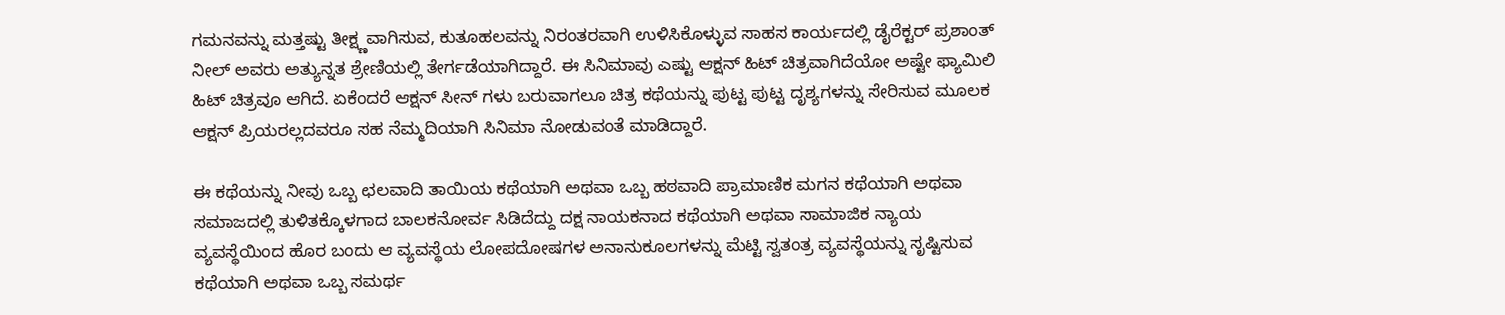ಗಮನವನ್ನು ಮತ್ತಷ್ಟು ತೀಕ್ಷ್ಣವಾಗಿಸುವ, ಕುತೂಹಲವನ್ನು ನಿರಂತರವಾಗಿ ಉಳಿಸಿಕೊಳ್ಳುವ ಸಾಹಸ ಕಾರ್ಯದಲ್ಲಿ ಡೈರೆಕ್ಟರ್ ಪ್ರಶಾಂತ್ ನೀಲ್ ಅವರು ಅತ್ಯುನ್ನತ ಶ್ರೇಣಿಯಲ್ಲಿ ತೇರ್ಗಡೆಯಾಗಿದ್ದಾರೆ. ಈ ಸಿನಿಮಾವು ಎಷ್ಟು ಆಕ್ಷನ್ ಹಿಟ್ ಚಿತ್ರವಾಗಿದೆಯೋ ಅಷ್ಟೇ ಫ್ಯಾಮಿಲಿ ಹಿಟ್ ಚಿತ್ರವೂ ಆಗಿದೆ. ಏಕೆಂದರೆ ಆಕ್ಷನ್ ಸೀನ್ ಗಳು ಬರುವಾಗಲೂ ಚಿತ್ರ ಕಥೆಯನ್ನು ಪುಟ್ಟ ಪುಟ್ಟ ದೃಶ್ಯಗಳನ್ನು ಸೇರಿಸುವ ಮೂಲಕ ಆಕ್ಷನ್ ಪ್ರಿಯರಲ್ಲದವರೂ ಸಹ ನೆಮ್ಮದಿಯಾಗಿ ಸಿನಿಮಾ ನೋಡುವಂತೆ ಮಾಡಿದ್ದಾರೆ.

ಈ ಕಥೆಯನ್ನು ನೀವು ಒಬ್ಬ ಛಲವಾದಿ ತಾಯಿಯ ಕಥೆಯಾಗಿ ಅಥವಾ ಒಬ್ಬ ಹಠವಾದಿ ಪ್ರಾಮಾಣಿಕ ಮಗನ ಕಥೆಯಾಗಿ ಅಥವಾ ಸಮಾಜದಲ್ಲಿ ತುಳಿತಕ್ಕೊಳಗಾದ ಬಾಲಕನೋರ್ವ ಸಿಡಿದೆದ್ದು ದಕ್ಷ ನಾಯಕನಾದ ಕಥೆಯಾಗಿ ಅಥವಾ ಸಾಮಾಜಿಕ ನ್ಯಾಯ ವ್ಯವಸ್ಥೆಯಿಂದ ಹೊರ ಬಂದು ಆ ವ್ಯವಸ್ಥೆಯ ಲೋಪದೋಷಗಳ ಅನಾನುಕೂಲಗಳನ್ನು ಮೆಟ್ಟಿ ಸ್ವತಂತ್ರ ವ್ಯವಸ್ಥೆಯನ್ನು ಸೃಷ್ಟಿಸುವ ಕಥೆಯಾಗಿ ಅಥವಾ ಒಬ್ಬ ಸಮರ್ಥ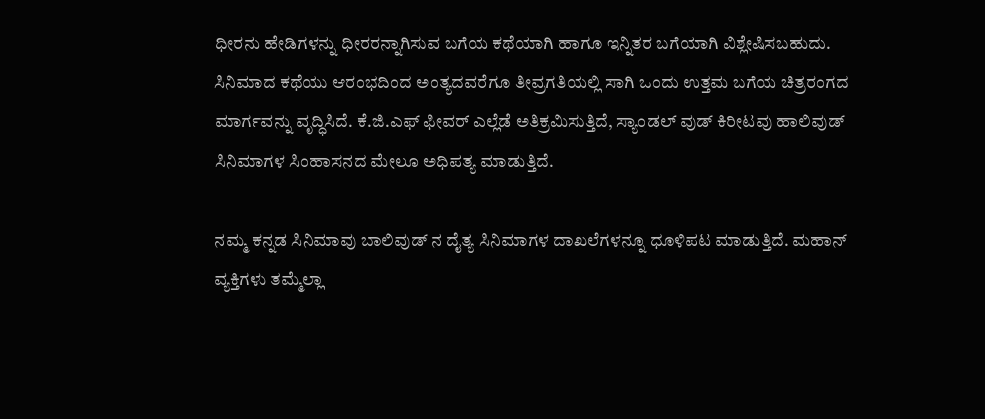ಧೀರನು ಹೇಡಿಗಳನ್ನು ಧೀರರನ್ನಾಗಿಸುವ ಬಗೆಯ ಕಥೆಯಾಗಿ ಹಾಗೂ ಇನ್ನಿತರ ಬಗೆಯಾಗಿ ವಿಶ್ಲೇಷಿಸಬಹುದು. ಸಿನಿಮಾದ ಕಥೆಯು ಆರಂಭದಿಂದ ಅಂತ್ಯದವರೆಗೂ ತೀವ್ರಗತಿಯಲ್ಲಿ ಸಾಗಿ ಒಂದು ಉತ್ತಮ ಬಗೆಯ ಚಿತ್ರರಂಗದ ಮಾರ್ಗವನ್ನು ವೃದ್ಧಿಸಿದೆ. ಕೆ.ಜಿ.ಎಫ್ ಫೀವರ್ ಎಲ್ಲೆಡೆ ಅತಿಕ್ರಮಿಸುತ್ತಿದೆ, ಸ್ಯಾಂಡಲ್ ವುಡ್ ಕಿರೀಟವು ಹಾಲಿವುಡ್ ಸಿನಿಮಾಗಳ ಸಿಂಹಾಸನದ ಮೇಲೂ ಅಧಿಪತ್ಯ ಮಾಡುತ್ತಿದೆ.

ನಮ್ಮ ಕನ್ನಡ ಸಿನಿಮಾವು ಬಾಲಿವುಡ್ ನ ದೈತ್ಯ ಸಿನಿಮಾಗಳ ದಾಖಲೆಗಳನ್ನೂ ಧೂಳಿಪಟ ಮಾಡುತ್ತಿದೆ. ಮಹಾನ್ ವ್ಯಕ್ತಿಗಳು ತಮ್ಮೆಲ್ಲಾ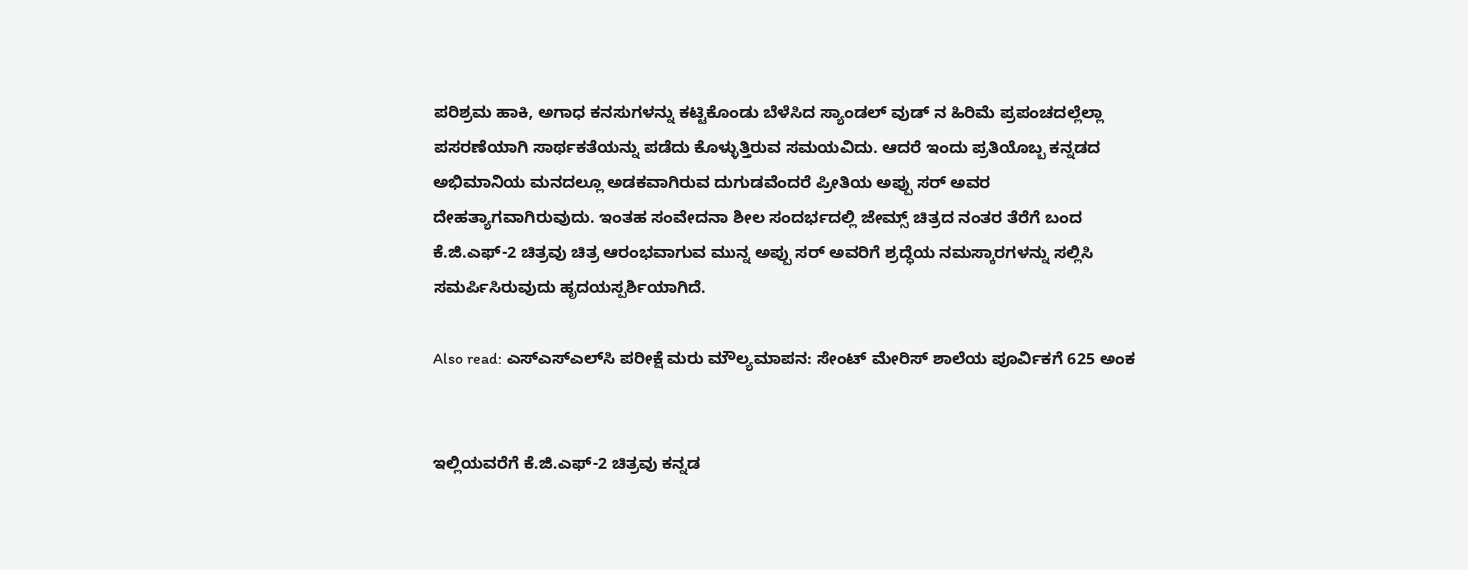ಪರಿಶ್ರಮ ಹಾಕಿ, ಅಗಾಧ ಕನಸುಗಳನ್ನು ಕಟ್ಟಿಕೊಂಡು ಬೆಳೆಸಿದ ಸ್ಯಾಂಡಲ್ ವುಡ್ ನ ಹಿರಿಮೆ ಪ್ರಪಂಚದಲ್ಲೆಲ್ಲಾ ಪಸರಣೆಯಾಗಿ ಸಾರ್ಥಕತೆಯನ್ನು ಪಡೆದು ಕೊಳ್ಳುತ್ತಿರುವ ಸಮಯವಿದು. ಆದರೆ ಇಂದು ಪ್ರತಿಯೊಬ್ಬ ಕನ್ನಡದ ಅಭಿಮಾನಿಯ ಮನದಲ್ಲೂ ಅಡಕವಾಗಿರುವ ದುಗುಡವೆಂದರೆ ಪ್ರೀತಿಯ ಅಪ್ಪು ಸರ್ ಅವರ ದೇಹತ್ಯಾಗವಾಗಿರುವುದು. ಇಂತಹ ಸಂವೇದನಾ ಶೀಲ ಸಂದರ್ಭದಲ್ಲಿ ಜೇಮ್ಸ್ ಚಿತ್ರದ ನಂತರ ತೆರೆಗೆ ಬಂದ ಕೆ.ಜಿ.ಎಫ್-2 ಚಿತ್ರವು ಚಿತ್ರ ಆರಂಭವಾಗುವ ಮುನ್ನ ಅಪ್ಪು ಸರ್ ಅವರಿಗೆ ಶ್ರದ್ಧೆಯ ನಮಸ್ಕಾರಗಳನ್ನು ಸಲ್ಲಿಸಿ ಸಮರ್ಪಿಸಿರುವುದು ಹೃದಯಸ್ಪರ್ಶಿಯಾಗಿದೆ.

Also read: ಎಸ್‌ಎಸ್‌ಎಲ್‌ಸಿ ಪರೀಕ್ಷೆ ಮರು ಮೌಲ್ಯಮಾಪನ: ಸೇಂಟ್ ಮೇರಿಸ್ ಶಾಲೆಯ ಪೂರ್ವಿಕಗೆ 625 ಅಂಕ


ಇಲ್ಲಿಯವರೆಗೆ ಕೆ.ಜಿ.ಎಫ್-2 ಚಿತ್ರವು ಕನ್ನಡ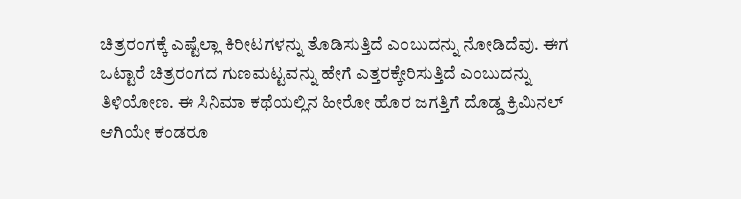ಚಿತ್ರರಂಗಕ್ಕೆ ಎಷ್ಟೆಲ್ಲಾ ಕಿರೀಟಗಳನ್ನು ತೊಡಿಸುತ್ತಿದೆ ಎಂಬುದನ್ನು ನೋಡಿದೆವು. ಈಗ ಒಟ್ಟಾರೆ ಚಿತ್ರರಂಗದ ಗುಣಮಟ್ಟವನ್ನು ಹೇಗೆ ಎತ್ತರಕ್ಕೇರಿಸುತ್ತಿದೆ ಎಂಬುದನ್ನು ತಿಳಿಯೋಣ. ಈ ಸಿನಿಮಾ ಕಥೆಯಲ್ಲಿನ ಹೀರೋ ಹೊರ ಜಗತ್ತಿಗೆ ದೊಡ್ಡ ಕ್ರಿಮಿನಲ್ ಆಗಿಯೇ ಕಂಡರೂ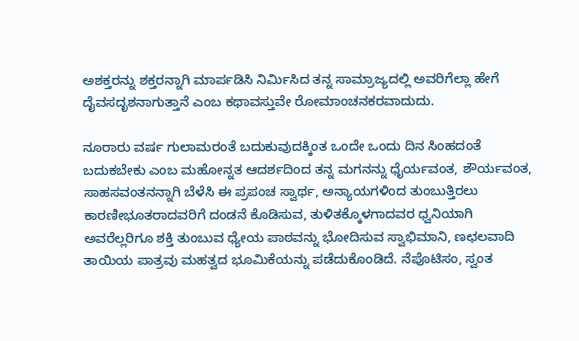ಅಶಕ್ತರನ್ನು ಶಕ್ತರನ್ನಾಗಿ ಮಾರ್ಪಡಿಸಿ ನಿರ್ಮಿಸಿದ ತನ್ನ ಸಾಮ್ರಾಜ್ಯದಲ್ಲಿ ಅವರಿಗೆಲ್ಲಾ ಹೇಗೆ ದೈವಸದೃಶನಾಗುತ್ತಾನೆ ಎಂಬ ಕಥಾವಸ್ತುವೇ ರೋಮಾಂಚನಕರವಾದುದು.

ನೂರಾರು ವರ್ಷ ಗುಲಾಮರಂತೆ ಬದುಕುವುದಕ್ಕಿಂತ ಒಂದೇ ಒಂದು ದಿನ ಸಿಂಹದಂತೆ ಬದುಕಬೇಕು ಎಂಬ ಮಹೋನ್ನತ ಆದರ್ಶದಿಂದ ತನ್ನ ಮಗನನ್ನು ಧೈರ್ಯವಂತ, ಶೌರ್ಯವಂತ, ಸಾಹಸವಂತನನ್ನಾಗಿ ಬೆಳೆಸಿ ಈ ಪ್ರಪಂಚ ಸ್ವಾರ್ಥ, ಅನ್ಯಾಯಗಳಿಂದ ತುಂಬುತ್ತಿರಲು ಕಾರಣೀಭೂತರಾದವರಿಗೆ ದಂಡನೆ ಕೊಡಿಸುವ, ತುಳಿತಕ್ಕೊಳಗಾದವರ ಧ್ವನಿಯಾಗಿ ಅವರೆಲ್ಲರಿಗೂ ಶಕ್ತಿ ತುಂಬುವ ಧ್ಯೇಯ ಪಾಠವನ್ನು ಭೋದಿಸುವ ಸ್ವಾಭಿಮಾನಿ, ಣಛಲವಾದಿ ತಾಯಿಯ ಪಾತ್ರವು ಮಹತ್ವದ ಭೂಮಿಕೆಯನ್ನು ಪಡೆದುಕೊಂಡಿದೆ. ನೆಪೊಟಿಸಂ, ಸ್ವಂತ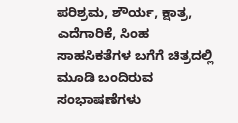ಪರಿಶ್ರಮ, ಶೌರ್ಯ, ಕ್ಷಾತ್ರ, ಎದೆಗಾರಿಕೆ, ಸಿಂಹ ಸಾಹಸಿಕತೆಗಳ ಬಗೆಗೆ ಚಿತ್ರದಲ್ಲಿ ಮೂಡಿ ಬಂದಿರುವ ಸಂಭಾಷಣೆಗಳು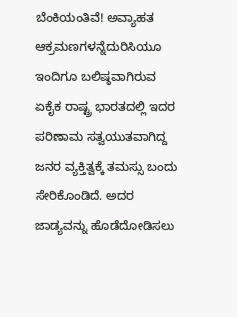ಬೆಂಕಿಯಂತಿವೆ! ಅವ್ಯಾಹತ ಆಕ್ರಮಣಗಳನ್ನೆದುರಿಸಿಯೂ ಇಂದಿಗೂ ಬಲಿಷ್ಠವಾಗಿರುವ ಏಕೈಕ ರಾಷ್ಟ್ರ ಭಾರತದಲ್ಲಿ ಇದರ ಪರಿಣಾಮ ಸತ್ವಯುತವಾಗಿದ್ದ ಜನರ ವ್ಯಕ್ತಿತ್ವಕ್ಕೆ ತಮಸ್ಸು ಬಂದು ಸೇರಿಕೊಂಡಿದೆ. ಅದರ ಜಾಡ್ಯವನ್ನು ಹೊಡೆದೋಡಿಸಲು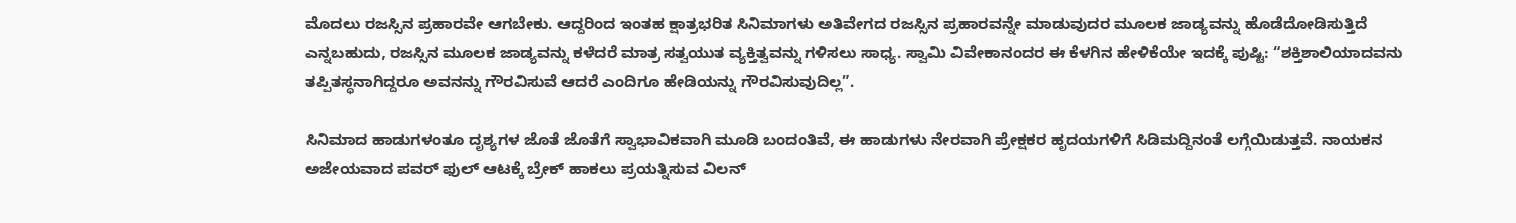ಮೊದಲು ರಜಸ್ಸಿನ ಪ್ರಹಾರವೇ ಆಗಬೇಕು. ಆದ್ದರಿಂದ ಇಂತಹ ಕ್ಷಾತ್ರಭರಿತ ಸಿನಿಮಾಗಳು ಅತಿವೇಗದ ರಜಸ್ಸಿನ ಪ್ರಹಾರವನ್ನೇ ಮಾಡುವುದರ ಮೂಲಕ ಜಾಡ್ಯವನ್ನು ಹೊಡೆದೋಡಿಸುತ್ತಿದೆ ಎನ್ನಬಹುದು, ರಜಸ್ಸಿನ ಮೂಲಕ ಜಾಡ್ಯವನ್ನು ಕಳೆದರೆ ಮಾತ್ರ ಸತ್ವಯುತ ವ್ಯಕ್ತಿತ್ವವನ್ನು ಗಳಿಸಲು ಸಾಧ್ಯ. ಸ್ವಾಮಿ ವಿವೇಕಾನಂದರ ಈ ಕೆಳಗಿನ ಹೇಳಿಕೆಯೇ ಇದಕ್ಕೆ ಪುಷ್ಟಿ: “ಶಕ್ತಿಶಾಲಿಯಾದವನು ತಪ್ಪಿತಸ್ಥನಾಗಿದ್ದರೂ ಅವನನ್ನು ಗೌರವಿಸುವೆ ಆದರೆ ಎಂದಿಗೂ ಹೇಡಿಯನ್ನು ಗೌರವಿಸುವುದಿಲ್ಲ”.

ಸಿನಿಮಾದ ಹಾಡುಗಳಂತೂ ದೃಶ್ಯಗಳ ಜೊತೆ ಜೊತೆಗೆ ಸ್ವಾಭಾವಿಕವಾಗಿ ಮೂಡಿ ಬಂದಂತಿವೆ, ಈ ಹಾಡುಗಳು ನೇರವಾಗಿ ಪ್ರೇಕ್ಷಕರ ಹೃದಯಗಳಿಗೆ ಸಿಡಿಮದ್ದಿನಂತೆ ಲಗ್ಗೆಯಿಡುತ್ತವೆ. ನಾಯಕನ ಅಜೇಯವಾದ ಪವರ್ ಫುಲ್ ಆಟಕ್ಕೆ ಬ್ರೇಕ್ ಹಾಕಲು ಪ್ರಯತ್ನಿಸುವ ವಿಲನ್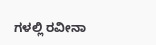ಗಳಲ್ಲಿ ರವೀನಾ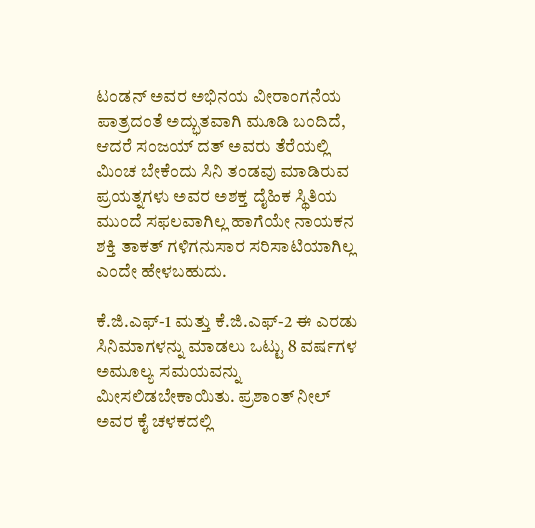ಟಂಡನ್ ಅವರ ಅಭಿನಯ ವೀರಾಂಗನೆಯ ಪಾತ್ರದಂತೆ ಅದ್ಭುತವಾಗಿ ಮೂಡಿ ಬಂದಿದೆ, ಆದರೆ ಸಂಜಯ್ ದತ್ ಅವರು ತೆರೆಯಲ್ಲಿ ಮಿಂಚ ಬೇಕೆಂದು ಸಿನಿ ತಂಡವು ಮಾಡಿರುವ ಪ್ರಯತ್ನಗಳು ಅವರ ಅಶಕ್ತ ದೈಹಿಕ ಸ್ಥಿತಿಯ ಮುಂದೆ ಸಫಲವಾಗಿಲ್ಲ ಹಾಗೆಯೇ ನಾಯಕನ ಶಕ್ತಿ ತಾಕತ್ ಗಳಿಗನುಸಾರ ಸರಿಸಾಟಿಯಾಗಿಲ್ಲ ಎಂದೇ ಹೇಳಬಹುದು.

ಕೆ.ಜಿ.ಎಫ್-1 ಮತ್ತು ಕೆ.ಜಿ.ಎಫ್-2 ಈ ಎರಡು ಸಿನಿಮಾಗಳನ್ನು ಮಾಡಲು ಒಟ್ಟು 8 ವರ್ಷಗಳ ಅಮೂಲ್ಯ ಸಮಯವನ್ನು ಮೀಸಲಿಡಬೇಕಾಯಿತು. ಪ್ರಶಾಂತ್ ನೀಲ್ ಅವರ ಕೈ ಚಳಕದಲ್ಲಿ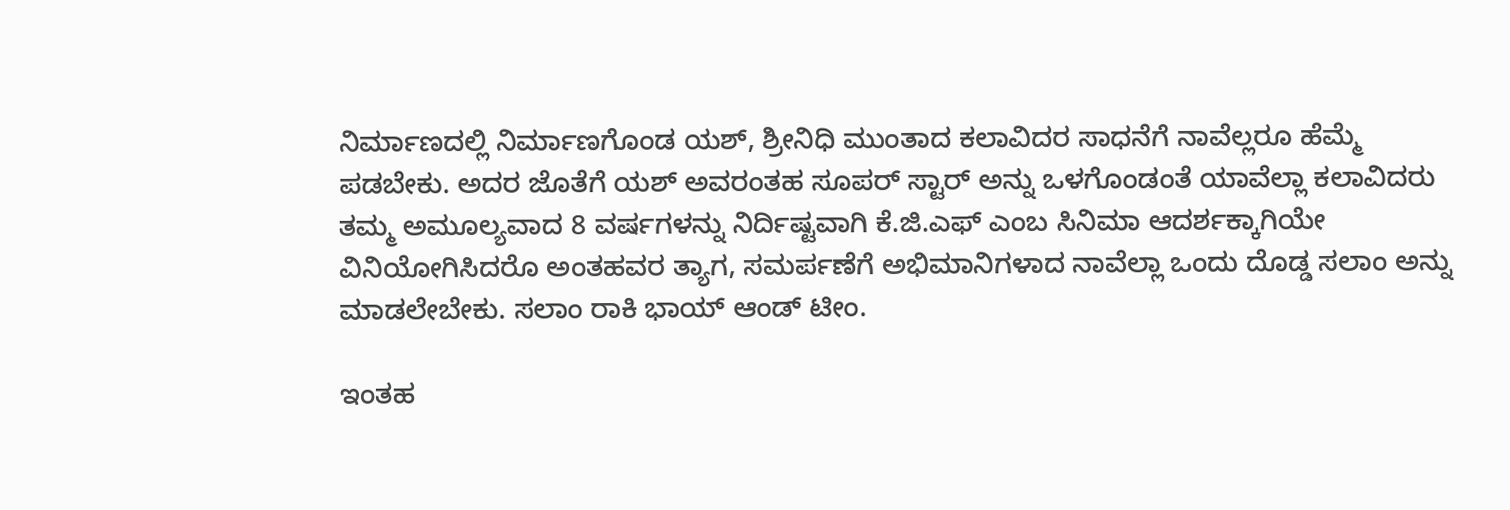ನಿರ್ಮಾಣದಲ್ಲಿ ನಿರ್ಮಾಣಗೊಂಡ ಯಶ್, ಶ್ರೀನಿಧಿ ಮುಂತಾದ ಕಲಾವಿದರ ಸಾಧನೆಗೆ ನಾವೆಲ್ಲರೂ ಹೆಮ್ಮೆ ಪಡಬೇಕು. ಅದರ ಜೊತೆಗೆ ಯಶ್ ಅವರಂತಹ ಸೂಪರ್ ಸ್ಟಾರ್ ಅನ್ನು ಒಳಗೊಂಡಂತೆ ಯಾವೆಲ್ಲಾ ಕಲಾವಿದರು ತಮ್ಮ ಅಮೂಲ್ಯವಾದ 8 ವರ್ಷಗಳನ್ನು ನಿರ್ದಿಷ್ಟವಾಗಿ ಕೆ.ಜಿ.ಎಫ್ ಎಂಬ ಸಿನಿಮಾ ಆದರ್ಶಕ್ಕಾಗಿಯೇ ವಿನಿಯೋಗಿಸಿದರೊ ಅಂತಹವರ ತ್ಯಾಗ, ಸಮರ್ಪಣೆಗೆ ಅಭಿಮಾನಿಗಳಾದ ನಾವೆಲ್ಲಾ ಒಂದು ದೊಡ್ಡ ಸಲಾಂ ಅನ್ನು ಮಾಡಲೇಬೇಕು. ಸಲಾಂ ರಾಕಿ ಭಾಯ್ ಆಂಡ್ ಟೀಂ.

ಇಂತಹ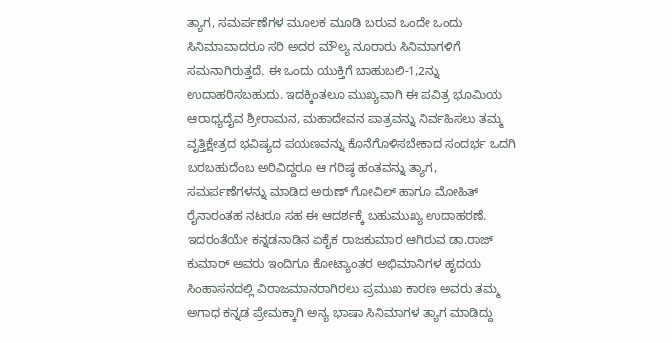ತ್ಯಾಗ, ಸಮರ್ಪಣೆಗಳ ಮೂಲಕ ಮೂಡಿ ಬರುವ ಒಂದೇ ಒಂದು ಸಿನಿಮಾವಾದರೂ ಸರಿ ಅದರ ಮೌಲ್ಯ ನೂರಾರು ಸಿನಿಮಾಗಳಿಗೆ ಸಮನಾಗಿರುತ್ತದೆ. ಈ ಒಂದು ಯುಕ್ತಿಗೆ ಬಾಹುಬಲಿ-1,2ನ್ನು ಉದಾಹರಿಸಬಹುದು. ಇದಕ್ಕಿಂತಲೂ ಮುಖ್ಯವಾಗಿ ಈ ಪವಿತ್ರ ಭೂಮಿಯ ಆರಾಧ್ಯದೈವ ಶ್ರೀರಾಮನ, ಮಹಾದೇವನ ಪಾತ್ರವನ್ನು ನಿರ್ವಹಿಸಲು ತಮ್ಮ ವೃತ್ತಿಕ್ಷೇತ್ರದ ಭವಿಷ್ಯದ ಪಯಣವನ್ನು ಕೊನೆಗೊಳಿಸಬೇಕಾದ ಸಂದರ್ಭ ಒದಗಿ ಬರಬಹುದೆಂಬ ಅರಿವಿದ್ದರೂ ಆ ಗರಿಷ್ಠ ಹಂತವನ್ನು ತ್ಯಾಗ, ಸಮರ್ಪಣೆಗಳನ್ನು ಮಾಡಿದ ಅರುಣ್ ಗೋವಿಲ್ ಹಾಗೂ ಮೋಹಿತ್ ರೈನಾರಂತಹ ನಟರೂ ಸಹ ಈ ಆದರ್ಶಕ್ಕೆ ಬಹುಮುಖ್ಯ ಉದಾಹರಣೆ. ಇದರಂತೆಯೇ ಕನ್ನಡನಾಡಿನ ಏಕೈಕ ರಾಜಕುಮಾರ ಆಗಿರುವ ಡಾ.ರಾಜ್ ಕುಮಾರ್ ಅವರು ಇಂದಿಗೂ ಕೋಟ್ಯಾಂತರ ಅಭಿಮಾನಿಗಳ ಹೃದಯ ಸಿಂಹಾಸನದಲ್ಲಿ ವಿರಾಜಮಾನರಾಗಿರಲು ಪ್ರಮುಖ ಕಾರಣ ಅವರು ತಮ್ಮ ಅಗಾಧ ಕನ್ನಡ ಪ್ರೇಮಕ್ಕಾಗಿ ಅನ್ಯ ಭಾಷಾ ಸಿನಿಮಾಗಳ ತ್ಯಾಗ ಮಾಡಿದ್ದು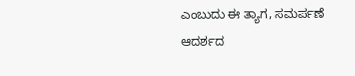ಎಂಬುದು ಈ ತ್ಯಾಗ, ಸಮರ್ಪಣೆ ಆದರ್ಶದ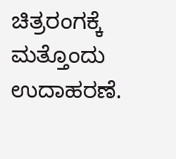ಚಿತ್ರರಂಗಕ್ಕೆ ಮತ್ತೊಂದು ಉದಾಹರಣೆ.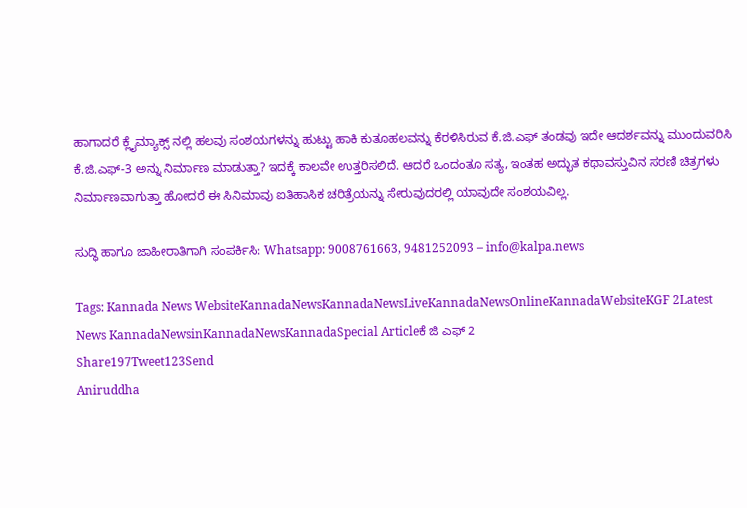ಹಾಗಾದರೆ ಕ್ಲೈಮ್ಯಾಕ್ಸ್ ನಲ್ಲಿ ಹಲವು ಸಂಶಯಗಳನ್ನು ಹುಟ್ಟು ಹಾಕಿ ಕುತೂಹಲವನ್ನು ಕೆರಳಿಸಿರುವ ಕೆ.ಜಿ.ಎಫ್ ತಂಡವು ಇದೇ ಆದರ್ಶವನ್ನು ಮುಂದುವರಿಸಿ ಕೆ.ಜಿ.ಎಫ್-3 ಅನ್ನು ನಿರ್ಮಾಣ ಮಾಡುತ್ತಾ? ಇದಕ್ಕೆ ಕಾಲವೇ ಉತ್ತರಿಸಲಿದೆ. ಆದರೆ ಒಂದಂತೂ ಸತ್ಯ, ಇಂತಹ ಅದ್ಭುತ ಕಥಾವಸ್ತುವಿನ ಸರಣಿ ಚಿತ್ರಗಳು ನಿರ್ಮಾಣವಾಗುತ್ತಾ ಹೋದರೆ ಈ ಸಿನಿಮಾವು ಐತಿಹಾಸಿಕ ಚರಿತ್ರೆಯನ್ನು ಸೇರುವುದರಲ್ಲಿ ಯಾವುದೇ ಸಂಶಯವಿಲ್ಲ.

ಸುದ್ಧಿ ಹಾಗೂ ಜಾಹೀರಾತಿಗಾಗಿ ಸಂಪರ್ಕಿಸಿ: Whatsapp: 9008761663, 9481252093 – info@kalpa.news

Tags: Kannada News WebsiteKannadaNewsKannadaNewsLiveKannadaNewsOnlineKannadaWebsiteKGF 2Latest News KannadaNewsinKannadaNewsKannadaSpecial Articleಕೆ ಜಿ ಎಫ್ 2
Share197Tweet123Send
Aniruddha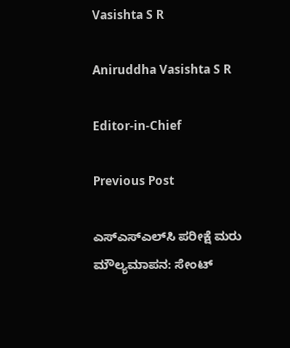Vasishta S R

Aniruddha Vasishta S R

Editor-in-Chief

Previous Post

ಎಸ್‌ಎಸ್‌ಎಲ್‌ಸಿ ಪರೀಕ್ಷೆ ಮರು ಮೌಲ್ಯಮಾಪನ: ಸೇಂಟ್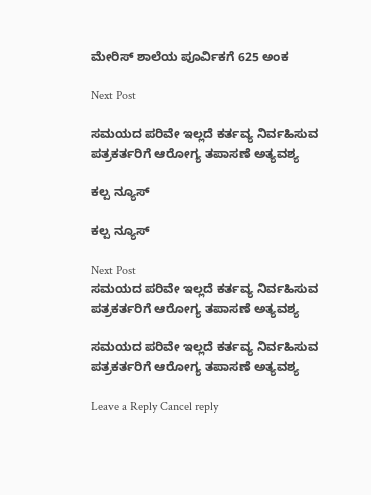ಮೇರಿಸ್ ಶಾಲೆಯ ಪೂರ್ವಿಕಗೆ 625 ಅಂಕ

Next Post

ಸಮಯದ ಪರಿವೇ ಇಲ್ಲದೆ ಕರ್ತವ್ಯ ನಿರ್ವಹಿಸುವ ಪತ್ರಕರ್ತರಿಗೆ ಆರೋಗ್ಯ ತಪಾಸಣೆ ಅತ್ಯವಶ್ಯ

ಕಲ್ಪ ನ್ಯೂಸ್

ಕಲ್ಪ ನ್ಯೂಸ್

Next Post
ಸಮಯದ ಪರಿವೇ ಇಲ್ಲದೆ ಕರ್ತವ್ಯ ನಿರ್ವಹಿಸುವ ಪತ್ರಕರ್ತರಿಗೆ ಆರೋಗ್ಯ ತಪಾಸಣೆ ಅತ್ಯವಶ್ಯ

ಸಮಯದ ಪರಿವೇ ಇಲ್ಲದೆ ಕರ್ತವ್ಯ ನಿರ್ವಹಿಸುವ ಪತ್ರಕರ್ತರಿಗೆ ಆರೋಗ್ಯ ತಪಾಸಣೆ ಅತ್ಯವಶ್ಯ

Leave a Reply Cancel reply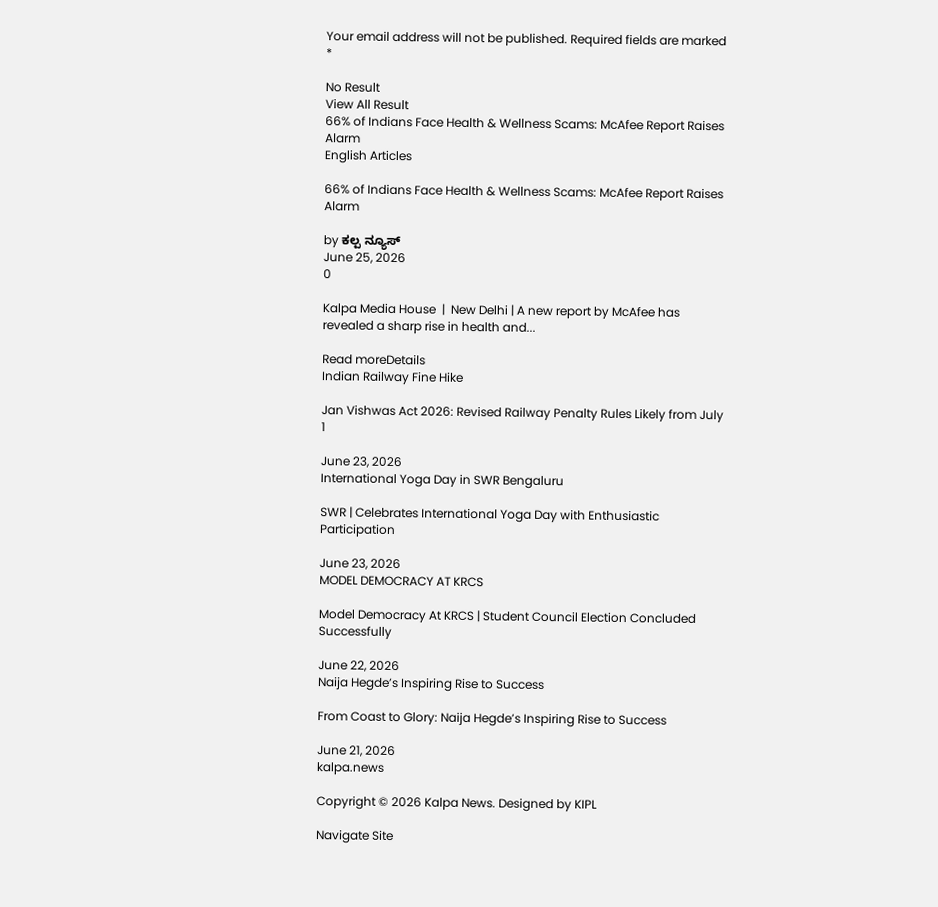Your email address will not be published. Required fields are marked *

No Result
View All Result
66% of Indians Face Health & Wellness Scams: McAfee Report Raises Alarm
English Articles

66% of Indians Face Health & Wellness Scams: McAfee Report Raises Alarm

by ಕಲ್ಪ ನ್ಯೂಸ್
June 25, 2026
0

Kalpa Media House  |  New Delhi | A new report by McAfee has revealed a sharp rise in health and...

Read moreDetails
Indian Railway Fine Hike

Jan Vishwas Act 2026: Revised Railway Penalty Rules Likely from July 1

June 23, 2026
International Yoga Day in SWR Bengaluru

SWR | Celebrates International Yoga Day with Enthusiastic Participation

June 23, 2026
MODEL DEMOCRACY AT KRCS

Model Democracy At KRCS | Student Council Election Concluded Successfully

June 22, 2026
Naija Hegde’s Inspiring Rise to Success

From Coast to Glory: Naija Hegde’s Inspiring Rise to Success

June 21, 2026
kalpa.news

Copyright © 2026 Kalpa News. Designed by KIPL

Navigate Site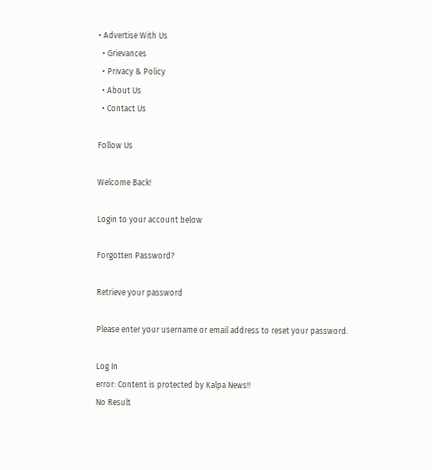• Advertise With Us
  • Grievances
  • Privacy & Policy
  • About Us
  • Contact Us

Follow Us

Welcome Back!

Login to your account below

Forgotten Password?

Retrieve your password

Please enter your username or email address to reset your password.

Log In
error: Content is protected by Kalpa News!!
No Result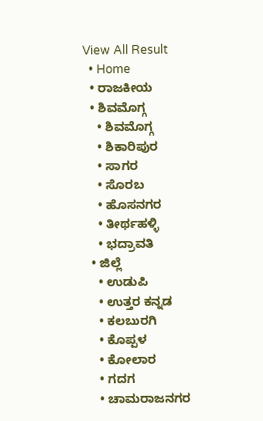View All Result
  • Home
  • ರಾಜಕೀಯ
  • ಶಿವಮೊಗ್ಗ
    • ಶಿವಮೊಗ್ಗ
    • ಶಿಕಾರಿಪುರ
    • ಸಾಗರ
    • ಸೊರಬ
    • ಹೊಸನಗರ
    • ತೀರ್ಥಹಳ್ಳಿ
    • ಭದ್ರಾವತಿ
  • ಜಿಲ್ಲೆ
    • ಉಡುಪಿ
    • ಉತ್ತರ ಕನ್ನಡ
    • ಕಲಬುರಗಿ
    • ಕೊಪ್ಪಳ
    • ಕೋಲಾರ
    • ಗದಗ
    • ಚಾಮರಾಜನಗರ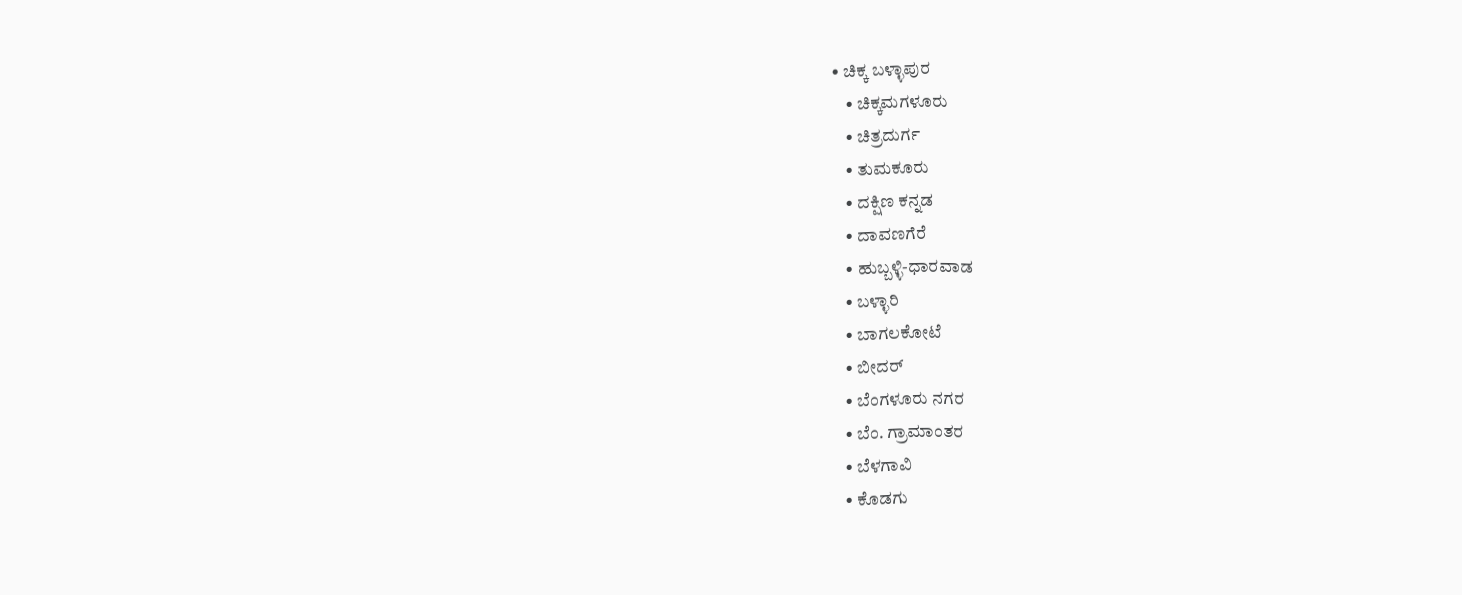• ಚಿಕ್ಕ ಬಳ್ಳಾಪುರ
    • ಚಿಕ್ಕಮಗಳೂರು
    • ಚಿತ್ರದುರ್ಗ
    • ತುಮಕೂರು
    • ದಕ್ಷಿಣ ಕನ್ನಡ
    • ದಾವಣಗೆರೆ
    • ಹುಬ್ಬಳ್ಳಿ-ಧಾರವಾಡ
    • ಬಳ್ಳಾರಿ
    • ಬಾಗಲಕೋಟೆ
    • ಬೀದರ್
    • ಬೆಂಗಳೂರು ನಗರ
    • ಬೆಂ. ಗ್ರಾಮಾಂತರ
    • ಬೆಳಗಾವಿ
    • ಕೊಡಗು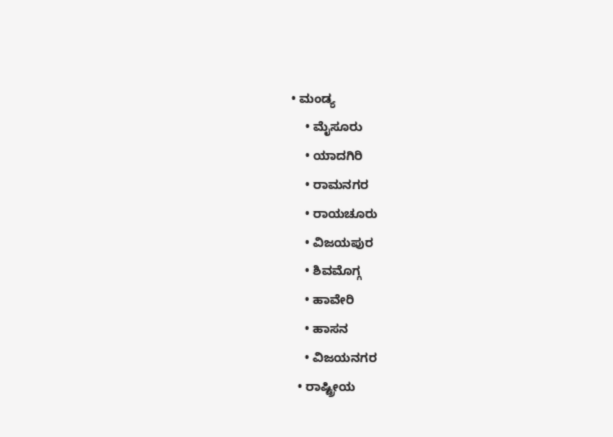• ಮಂಡ್ಯ
    • ಮೈಸೂರು
    • ಯಾದಗಿರಿ
    • ರಾಮನಗರ
    • ರಾಯಚೂರು
    • ವಿಜಯಪುರ
    • ಶಿವಮೊಗ್ಗ
    • ಹಾವೇರಿ
    • ಹಾಸನ
    • ವಿಜಯನಗರ
  • ರಾಷ್ಟ್ರೀಯ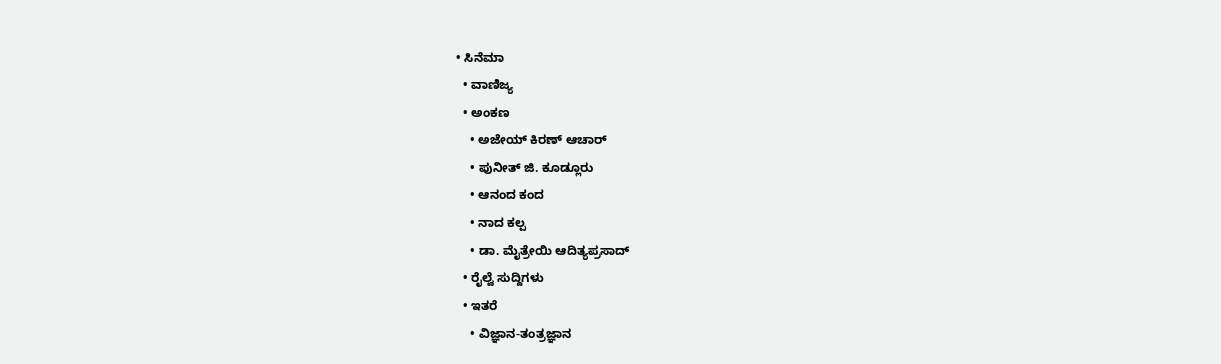• ಸಿನೆಮಾ
  • ವಾಣಿಜ್ಯ
  • ಅಂಕಣ
    • ಅಜೇಯ್ ಕಿರಣ್ ಆಚಾರ್
    • ಪುನೀತ್ ಜಿ. ಕೂಡ್ಲೂರು
    • ಆನಂದ ಕಂದ
    • ನಾದ ಕಲ್ಪ
    • ಡಾ. ಮೈತ್ರೇಯಿ ಆದಿತ್ಯಪ್ರಸಾದ್
  • ರೈಲ್ವೆ ಸುದ್ದಿಗಳು
  • ಇತರೆ
    • ವಿಜ್ಞಾನ-ತಂತ್ರಜ್ಞಾನ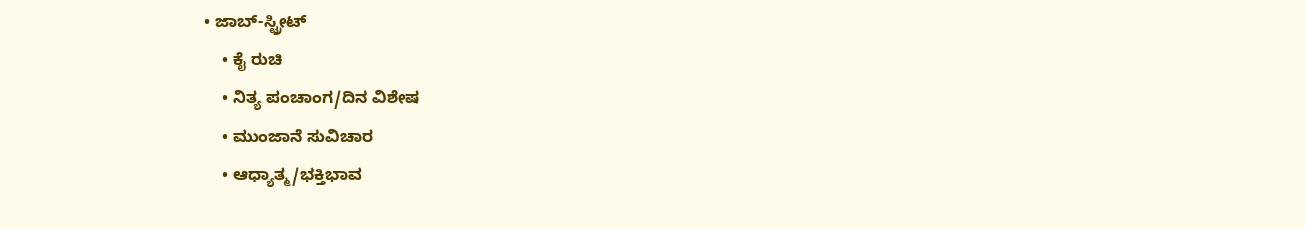• ಜಾಬ್-ಸ್ಟ್ರೀಟ್
    • ಕೈ ರುಚಿ
    • ನಿತ್ಯ ಪಂಚಾಂಗ/ದಿನ ವಿಶೇಷ
    • ಮುಂಜಾನೆ ಸುವಿಚಾರ
    • ಆಧ್ಯಾತ್ಮ/ಭಕ್ತಿಭಾವ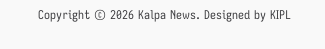Copyright © 2026 Kalpa News. Designed by KIPL